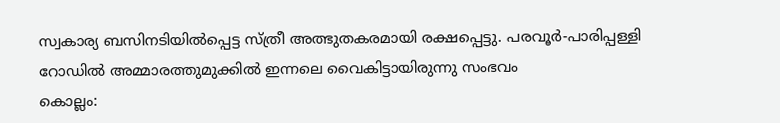സ്വകാര്യ ബസിനടിയിൽപ്പെട്ട സ്ത്രീ അത്ഭുതകരമായി രക്ഷപ്പെട്ടു. പരവൂർ-പാരിപ്പള്ളി റോഡിൽ അമ്മാരത്തുമുക്കിൽ ഇന്നലെ വൈകിട്ടായിരുന്നു സംഭവം
കൊല്ലം: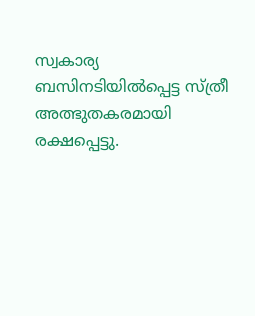സ്വകാര്യ ബസിനടിയിൽപ്പെട്ട സ്ത്രീ അത്ഭുതകരമായി രക്ഷപ്പെട്ടു.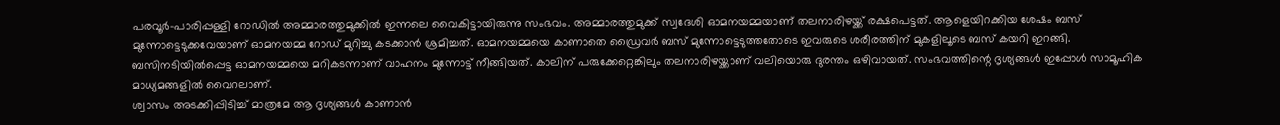പരവൂർ-പാരിപ്പള്ളി റോഡിൽ അമ്മാരത്തുമുക്കിൽ ഇന്നലെ വൈകിട്ടായിരുന്നു സംഭവം. അമ്മാരത്തുമുക്ക് സ്വദേശി ഓമനയമ്മയാണ് തലനാരിഴയ്ക്ക് രക്ഷപെട്ടത്. ആളെയിറക്കിയ ശേഷം ബസ് മുന്നോട്ടെടുക്കവേയാണ് ഓമനയമ്മ റോഡ് മുറിച്ചു കടക്കാൻ ശ്രമിച്ചത്. ഓമനയമ്മയെ കാണാതെ ഡ്രൈവർ ബസ് മുന്നോട്ടെടുത്തതോടെ ഇവരുടെ ശരീരത്തിന് മുകളിലൂടെ ബസ് കയറി ഇറങ്ങി. ബസിനടിയിൽപ്പെട്ട ഓമനയമ്മയെ മറികടന്നാണ് വാഹനം മുന്നോട്ട് നീങ്ങിയത്. കാലിന് പരുക്കേറ്റെങ്കിലും തലനാരിഴയ്ക്കാണ് വലിയൊരു ദുരന്തം ഒഴിവായത്. സംഭവത്തിന്റെ ദൃശ്യങ്ങൾ ഇപ്പോൾ സാമൂഹിക മാധ്യമങ്ങളിൽ വൈറലാണ്.
ശ്വാസം അടക്കിപ്പിടിച്ച് മാത്രമേ ആ ദൃശ്യങ്ങൾ കാണാൻ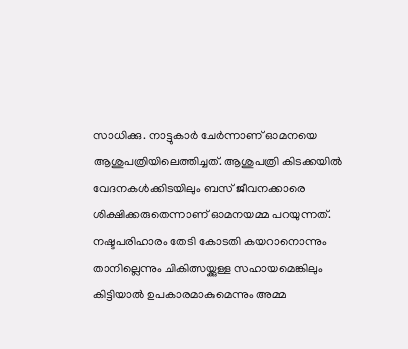സാധിക്കു. നാട്ടുകാർ ചേർന്നാണ് ഓമനയെ ആശുപത്രിയിലെത്തിച്ചത്. ആശുപത്രി കിടക്കയിൽ വേദനകൾക്കിടയിലും ബസ് ജീവനക്കാരെ ശിക്ഷിക്കരുതെന്നാണ് ഓമനയമ്മ പറയുന്നത്. നഷ്ടപരിഹാരം തേടി കോടതി കയറാനൊന്നും താനില്ലെന്നും ചികിത്സയ്ക്കുള്ള സഹായമെങ്കിലും കിട്ടിയാൽ ഉപകാരമാകുമെന്നും അമ്മ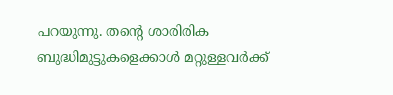പറയുന്നു. തന്റെ ശാരിരിക ബുദ്ധിമുട്ടുകളെക്കാൾ മറ്റുള്ളവർക്ക്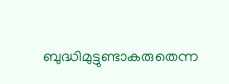ബുദ്ധിമുട്ടുണ്ടാകരുതെന്ന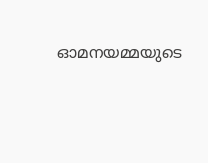ഓമനയമ്മയുടെ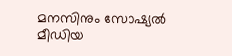മനസിനും സോഷ്യൽ മീഡിയ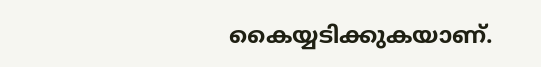കൈയ്യടിക്കുകയാണ്.